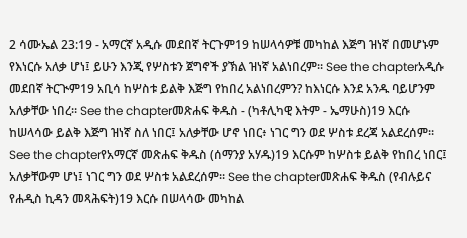2 ሳሙኤል 23:19 - አማርኛ አዲሱ መደበኛ ትርጉም19 ከሠላሳዎቹ መካከል እጅግ ዝነኛ በመሆኑም የእነርሱ አለቃ ሆነ፤ ይሁን እንጂ የሦስቱን ጀግኖች ያኽል ዝነኛ አልነበረም። See the chapterአዲሱ መደበኛ ትርጒም19 አቢሳ ከሦስቱ ይልቅ እጅግ የከበረ አልነበረምን? ከእነርሱ እንደ አንዱ ባይሆንም አለቃቸው ነበረ። See the chapterመጽሐፍ ቅዱስ - (ካቶሊካዊ እትም - ኤማሁስ)19 እርሱ ከሠላሳው ይልቅ እጅግ ዝነኛ ስለ ነበር፤ አለቃቸው ሆኖ ነበር፥ ነገር ግን ወደ ሦስቱ ደረጃ አልደረሰም። See the chapterየአማርኛ መጽሐፍ ቅዱስ (ሰማንያ አሃዱ)19 እርሱም ከሦስቱ ይልቅ የከበረ ነበር፤ አለቃቸውም ሆነ፤ ነገር ግን ወደ ሦስቱ አልደረሰም። See the chapterመጽሐፍ ቅዱስ (የብሉይና የሐዲስ ኪዳን መጻሕፍት)19 እርሱ በሠላሳው መካከል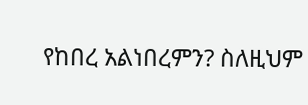የከበረ አልነበረምን? ስለዚህም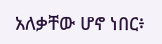አለቃቸው ሆኖ ነበር፥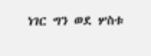ነገር ግን ወደ ሦስቱ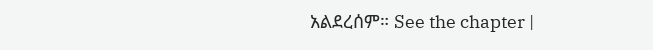አልደረሰም። See the chapter |